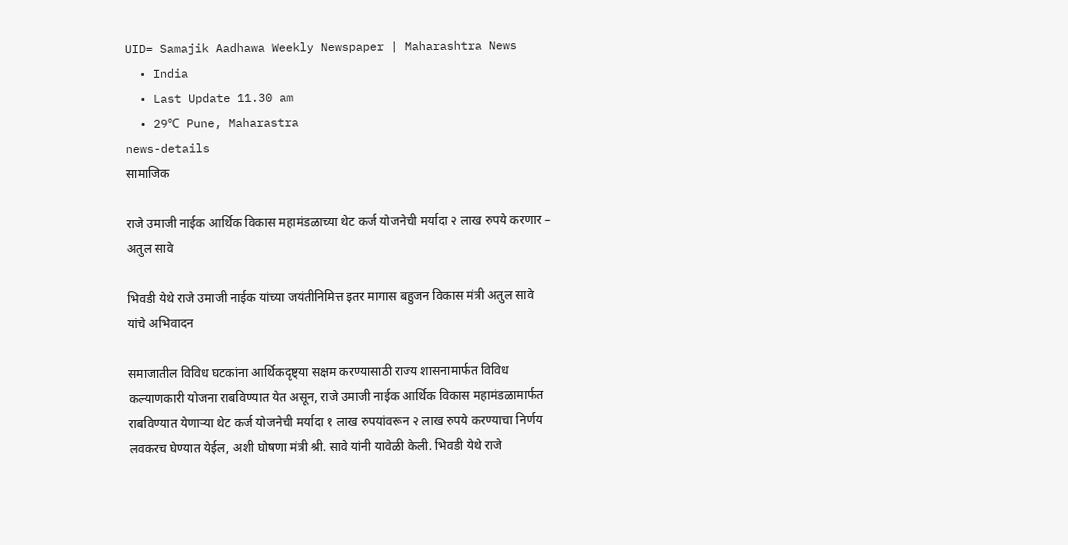UID= Samajik Aadhawa Weekly Newspaper | Maharashtra News
  • India
  • Last Update 11.30 am
  • 29℃ Pune, Maharastra
news-details
सामाजिक

राजे उमाजी नाईक आर्थिक विकास महामंडळाच्या थेट कर्ज योजनेची मर्यादा २ लाख रुपये करणार – अतुल सावे

भिवडी येथे राजे उमाजी नाईक यांच्या जयंतीनिमित्त इतर मागास बहुजन विकास मंत्री अतुल सावे यांचे अभिवादन

समाजातील विविध घटकांना आर्थिकदृष्ट्या सक्षम करण्यासाठी राज्य शासनामार्फत विविध कल्याणकारी योजना राबविण्यात येत असून, राजे उमाजी नाईक आर्थिक विकास महामंडळामार्फत राबविण्यात येणाऱ्या थेट कर्ज योजनेची मर्यादा १ लाख रुपयांवरून २ लाख रुपये करण्याचा निर्णय लवकरच घेण्यात येईल, अशी घोषणा मंत्री श्री. सावे यांनी यावेळी केली. भिवडी येथे राजे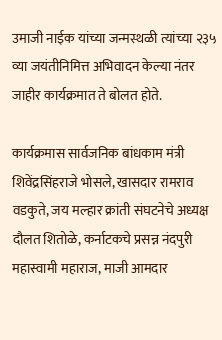उमाजी नाईक यांच्या जन्मस्थळी त्यांच्या २३५ व्या जयंतीनिमित्त अभिवादन केल्या नंतर जाहीर कार्यक्रमात ते बोलत होते.

कार्यक्रमास सार्वजनिक बांधकाम मंत्री शिवेंद्रसिंहराजे भोसले, खासदार रामराव वडकुते, जय मल्हार क्रांती संघटनेचे अध्यक्ष दौलत शितोळे, कर्नाटकचे प्रसन्न नंदपुरी महास्वामी महाराज, माजी आमदार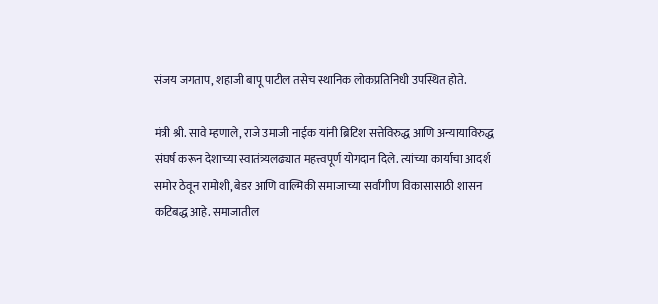संजय जगताप, शहाजी बापू पाटील तसेच स्थानिक लोकप्रतिनिधी उपस्थित होते.

मंत्री श्री. सावे म्हणाले, राजे उमाजी नाईक यांनी ब्रिटिश सत्तेविरुद्ध आणि अन्यायाविरुद्ध संघर्ष करून देशाच्या स्वातंत्र्यलढ्यात महत्त्वपूर्ण योगदान दिले. त्यांच्या कार्याचा आदर्श समोर ठेवून रामोशी, बेडर आणि वाल्मिकी समाजाच्या सर्वांगीण विकासासाठी शासन कटिबद्ध आहे. समाजातील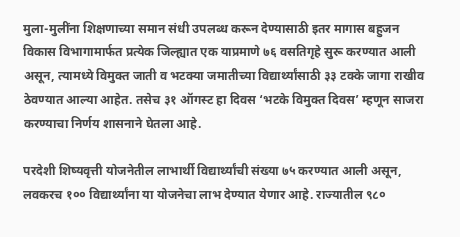मुला-मुलींना शिक्षणाच्या समान संधी उपलब्ध करून देण्यासाठी इतर मागास बहुजन विकास विभागामार्फत प्रत्येक जिल्ह्यात एक याप्रमाणे ७६ वसतिगृहे सुरू करण्यात आली असून, त्यामध्ये विमुक्त जाती व भटक्या जमातीच्या विद्यार्थ्यांसाठी ३३ टक्के जागा राखीव ठेवण्यात आल्या आहेत. तसेच ३१ ऑगस्ट हा दिवस ‘भटके विमुक्त दिवस’ म्हणून साजरा करण्याचा निर्णय शासनाने घेतला आहे.

परदेशी शिष्यवृत्ती योजनेतील लाभार्थी विद्यार्थ्यांची संख्या ७५ करण्यात आली असून, लवकरच १०० विद्यार्थ्यांना या योजनेचा लाभ देण्यात येणार आहे. राज्यातील ९८०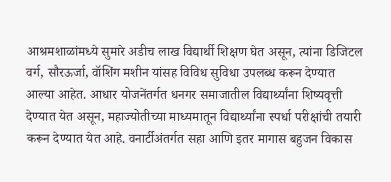आश्रमशाळांमध्ये सुमारे अडीच लाख विद्यार्थी शिक्षण घेत असून, त्यांना डिजिटल वर्ग, सौरऊर्जा, वॉशिंग मशीन यांसह विविध सुविधा उपलब्ध करून देण्यात आल्या आहेत. आधार योजनेंतर्गत धनगर समाजातील विद्यार्थ्यांना शिष्यवृत्ती देण्यात येत असून, महाज्योतीच्या माध्यमातून विद्यार्थ्यांना स्पर्धा परीक्षांची तयारी करून देण्यात येत आहे. वनार्टीअंतर्गत सहा आणि इतर मागास बहुजन विकास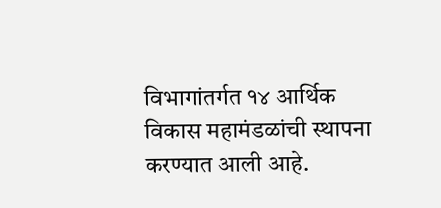विभागांतर्गत १४ आर्थिक विकास महामंडळांची स्थापना करण्यात आली आहे.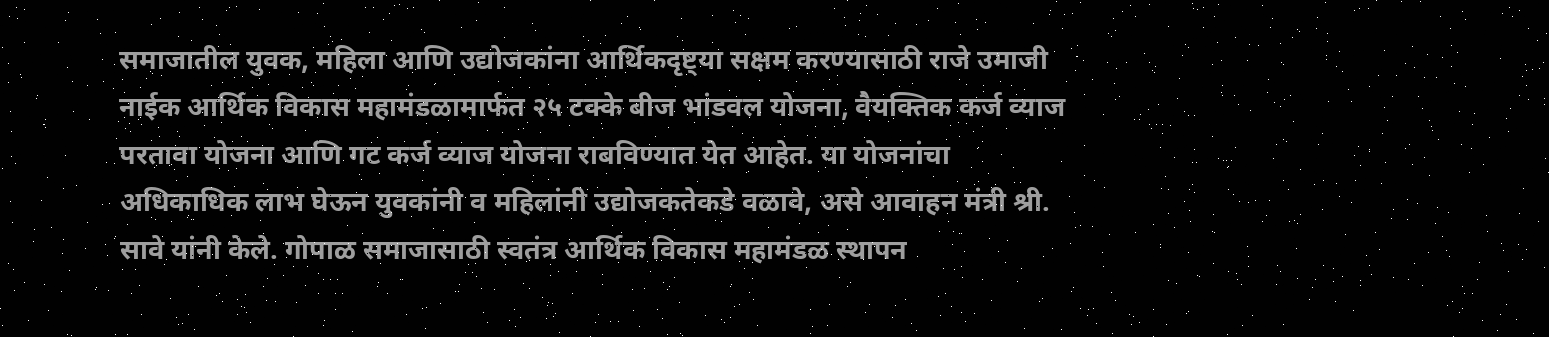समाजातील युवक, महिला आणि उद्योजकांना आर्थिकदृष्ट्या सक्षम करण्यासाठी राजे उमाजी नाईक आर्थिक विकास महामंडळामार्फत २५ टक्के बीज भांडवल योजना, वैयक्तिक कर्ज व्याज परतावा योजना आणि गट कर्ज व्याज योजना राबविण्यात येत आहेत. या योजनांचा अधिकाधिक लाभ घेऊन युवकांनी व महिलांनी उद्योजकतेकडे वळावे, असे आवाहन मंत्री श्री. सावे यांनी केले. गोपाळ समाजासाठी स्वतंत्र आर्थिक विकास महामंडळ स्थापन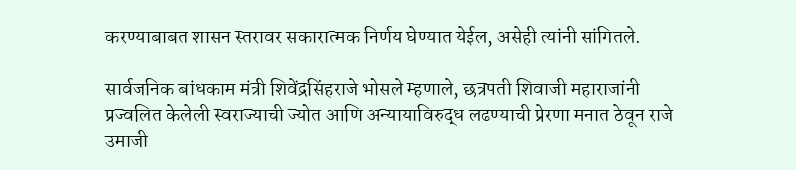करण्याबाबत शासन स्तरावर सकारात्मक निर्णय घेण्यात येईल, असेही त्यांनी सांगितले.

सार्वजनिक बांधकाम मंत्री शिवेंद्रसिंहराजे भोसले म्हणाले, छत्रपती शिवाजी महाराजांनी प्रज्वलित केलेली स्वराज्याची ज्योत आणि अन्यायाविरुद्ध लढण्याची प्रेरणा मनात ठेवून राजे उमाजी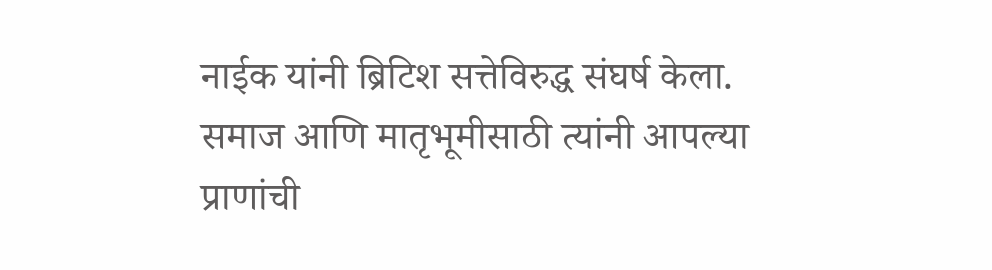नाईक यांनी ब्रिटिश सत्तेविरुद्ध संघर्ष केला. समाज आणि मातृभूमीसाठी त्यांनी आपल्या प्राणांची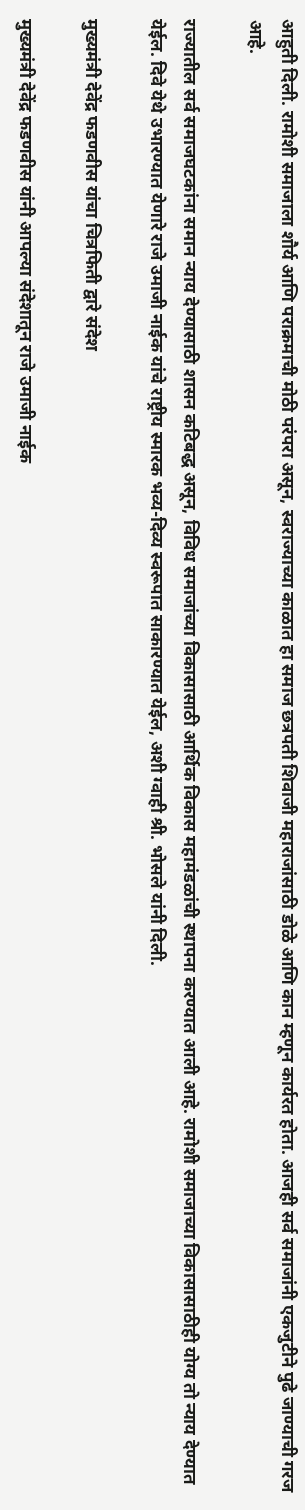आहुती दिली. रामोशी समाजाला शौर्य आणि पराक्रमाची मोठी परंपरा असून, स्वराज्याच्या काळात हा समाज छत्रपती शिवाजी महाराजांसाठी डोळे आणि कान म्हणून कार्यरत होता. आजही सर्व समाजांनी एकजुटीने पुढे जाण्याची गरज आहे.

राज्यातील सर्व समाजघटकांना समान न्याय देण्यासाठी शासन कटिबद्ध असून, विविध समाजांच्या विकासासाठी आर्थिक विकास महामंडळांची स्थापना करण्यात आली आहे. रामोशी समाजाच्या विकासासाठीही योग्य तो न्याय देण्यात येईल. दिवे येथे उभारण्यात येणारे राजे उमाजी नाईक यांचे राष्ट्रीय स्मारक भव्य-दिव्य स्वरूपात साकारण्यात येईल, अशी ग्वाही श्री. भोसले यांनी दिली.

मुख्यमंत्री देवेंद्र फडणवीस यांचा चित्रफिती द्वारे संदेश

मुख्यमंत्री देवेंद्र फडणवीस यांनी आपल्या संदेशातून राजे उमाजी नाईक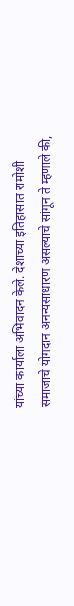यांच्या कार्याला अभिवादन केले. देशाच्या इतिहासात रामोशी समाजाचे योगदान अनन्यसाधारण असल्याचे सांगून ते म्हणाले की,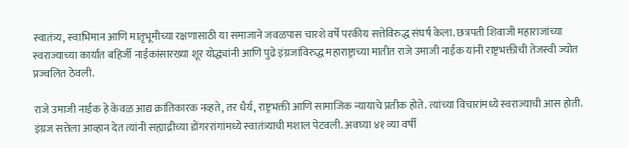स्वातंत्र्य, स्वाभिमान आणि मातृभूमीच्या रक्षणासाठी या समाजाने जवळपास चारशे वर्षे परकीय सत्तेविरुद्ध संघर्ष केला. छत्रपती शिवाजी महाराजांच्या स्वराज्याच्या कार्यात बहिर्जी नाईकांसारख्या शूर योद्ध्यांनी आणि पुढे इंग्रजांविरुद्ध महाराष्ट्राच्या मातीत राजे उमाजी नाईक यांनी राष्ट्रभक्तीची तेजस्वी ज्योत प्रज्वलित ठेवली.

राजे उमाजी नाईक हे केवळ आद्य क्रांतिकारक नव्हते, तर धैर्य, राष्ट्रभक्ती आणि सामाजिक न्यायाचे प्रतीक होते. त्यांच्या विचारांमध्ये स्वराज्याची आस होती. इंग्रज सत्तेला आव्हान देत त्यांनी सह्याद्रीच्या डोंगररांगांमध्ये स्वातंत्र्याची मशाल पेटवली. अवघ्या ४१ व्या वर्षी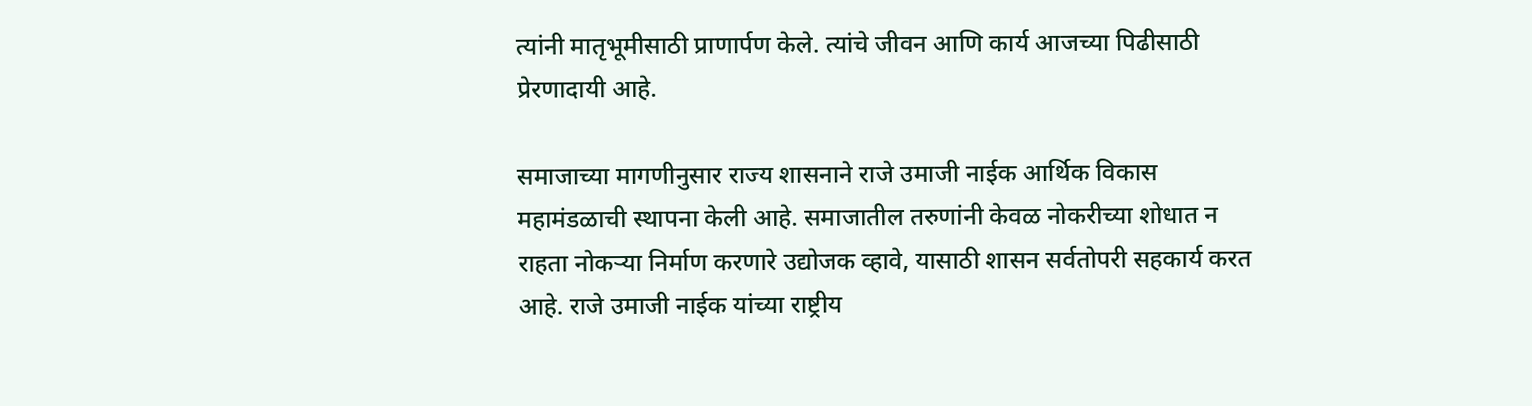त्यांनी मातृभूमीसाठी प्राणार्पण केले. त्यांचे जीवन आणि कार्य आजच्या पिढीसाठी प्रेरणादायी आहे.

समाजाच्या मागणीनुसार राज्य शासनाने राजे उमाजी नाईक आर्थिक विकास महामंडळाची स्थापना केली आहे. समाजातील तरुणांनी केवळ नोकरीच्या शोधात न राहता नोकऱ्या निर्माण करणारे उद्योजक व्हावे, यासाठी शासन सर्वतोपरी सहकार्य करत आहे. राजे उमाजी नाईक यांच्या राष्ट्रीय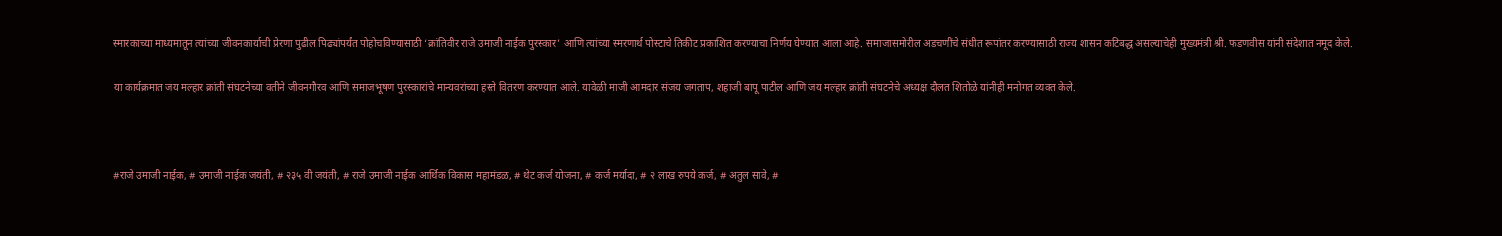स्मारकाच्या माध्यमातून त्यांच्या जीवनकार्याची प्रेरणा पुढील पिढ्यांपर्यंत पोहोचविण्यासाठी ‘क्रांतिवीर राजे उमाजी नाईक पुरस्कार’ आणि त्यांच्या स्मरणार्थ पोस्टाचे तिकीट प्रकाशित करण्याचा निर्णय घेण्यात आला आहे. समाजासमोरील अडचणींचे संधीत रूपांतर करण्यासाठी राज्य शासन कटिबद्ध असल्याचेही मुख्यमंत्री श्री. फडणवीस यांनी संदेशात नमूद केले.

या कार्यक्रमात जय मल्हार क्रांती संघटनेच्या वतीने जीवनगौरव आणि समाजभूषण पुरस्कारांचे मान्यवरांच्या हस्ते वितरण करण्यात आले. यावेळी माजी आमदार संजय जगताप, शहाजी बापू पाटील आणि जय मल्हार क्रांती संघटनेचे अध्यक्ष दौलत शितोळे यांनीही मनोगत व्यक्त केले.



#राजे उमाजी नाईक, # उमाजी नाईक जयंती, # २३५ वी जयंती, # राजे उमाजी नाईक आर्थिक विकास महामंडळ, # थेट कर्ज योजना, # कर्ज मर्यादा, # २ लाख रुपये कर्ज, # अतुल सावे, #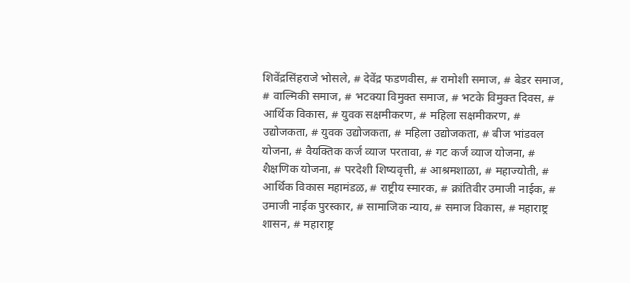शिवेंद्रसिंहराजे भोसले, # देवेंद्र फडणवीस, # रामोशी समाज, # बेडर समाज, # वाल्मिकी समाज, # भटक्या विमुक्त समाज, # भटके विमुक्त दिवस, # आर्थिक विकास, # युवक सक्षमीकरण, # महिला सक्षमीकरण, # उद्योजकता, # युवक उद्योजकता, # महिला उद्योजकता, # बीज भांडवल योजना, # वैयक्तिक कर्ज व्याज परतावा, # गट कर्ज व्याज योजना, # शैक्षणिक योजना, # परदेशी शिष्यवृत्ती, # आश्रमशाळा, # महाज्योती, # आर्थिक विकास महामंडळ, # राष्ट्रीय स्मारक, # क्रांतिवीर उमाजी नाईक, # उमाजी नाईक पुरस्कार, # सामाजिक न्याय, # समाज विकास, # महाराष्ट्र शासन, # महाराष्ट्र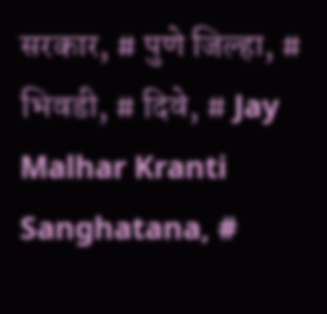सरकार, # पुणे जिल्हा, # भिवडी, # दिवे, # Jay Malhar Kranti Sanghatana, #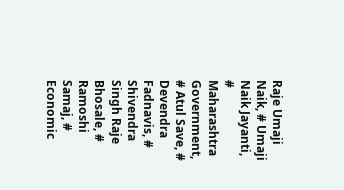Raje Umaji Naik, # Umaji Naik Jayanti, # Maharashtra Government, # Atul Save, # Devendra Fadnavis, # Shivendra Singh Raje Bhosale, # Ramoshi Samaj, # Economic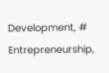Development, # Entrepreneurship,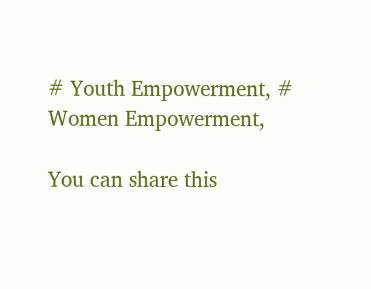# Youth Empowerment, # Women Empowerment,

You can share this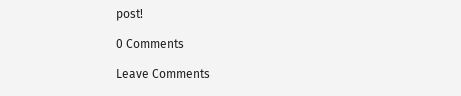post!

0 Comments

Leave Comments